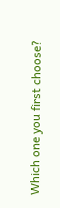Which one you first choose?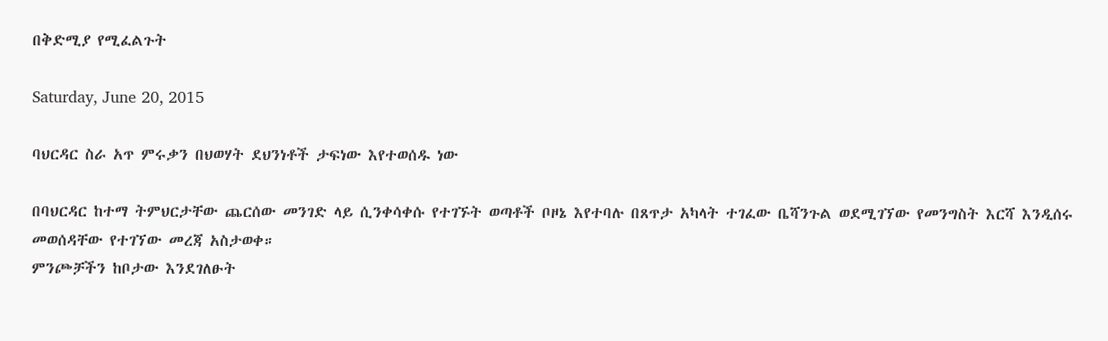በቅድሚያ የሚፈልጉት

Saturday, June 20, 2015

ባህርዳር ስራ አጥ ምሩቃን በህወሃት ደህንነቶች ታፍነው እየተወሰዱ ነው

በባህርዳር ከተማ ትምህርታቸው ጨርሰው መንገድ ላይ ሲንቀሳቀሱ የተገኙት ወጣቶች ቦዞኔ እየተባሉ በጸጥታ አካላት ተገፈው ቤሻንጉል ወደሚገኘው የመንግስት እርሻ እንዲሰሩ መወሰዳቸው የተገኘው መረጃ አስታወቀ።
ምንጮቻችን ከቦታው እንደገለፁት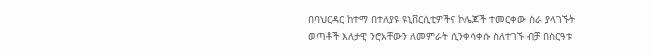በባህርዳር ከተማ በተለያዩ ዩኒቨርሲቲዎችና ኮሌጆች ተመርቀው ስራ ያላገኙት ወጣቶች እለታዊ ንሮአቸውን ለመምራት ሲንቀሳቀሱ ስለተገኙ ብቻ በስርዓቱ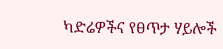ካድሬዎችና የፀጥታ ሃይሎች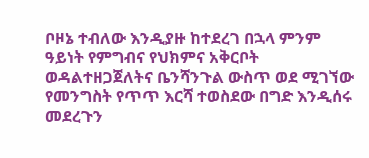ቦዞኔ ተብለው እንዲያዙ ከተደረገ በኋላ ምንም ዓይነት የምግብና የህክምና አቅርቦት ወዳልተዘጋጀለትና ቤንሻንጉል ውስጥ ወደ ሚገኘው የመንግስት የጥጥ እርሻ ተወስደው በግድ እንዲሰሩ መደረጉን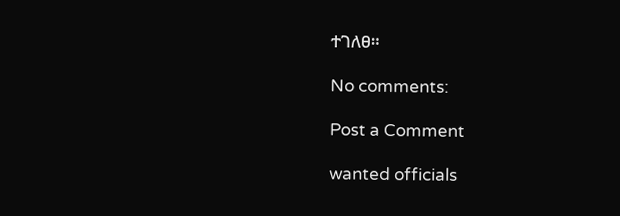ተገለፀ።

No comments:

Post a Comment

wanted officials